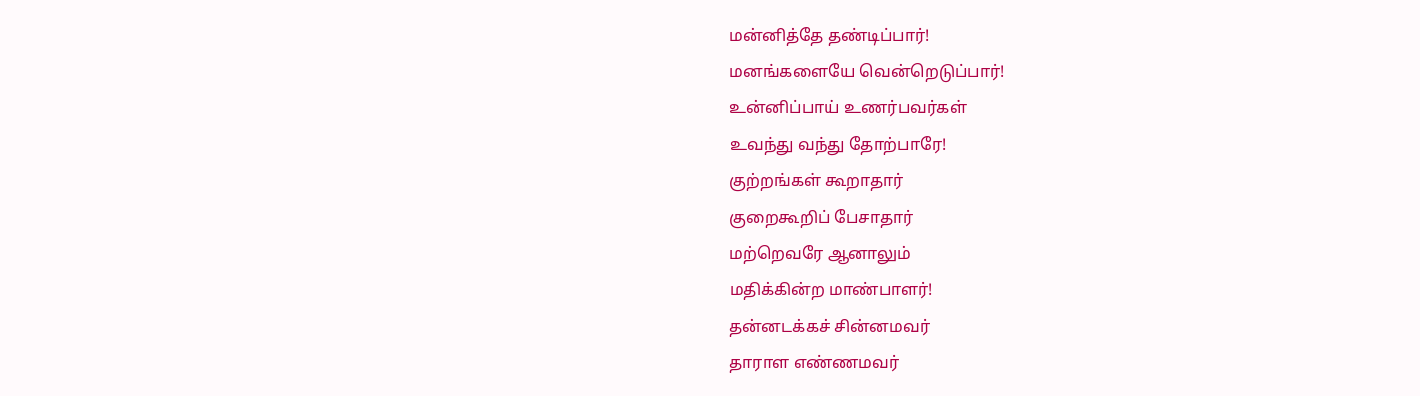மன்னித்தே தண்டிப்பார்!
மனங்களையே வென்றெடுப்பார்!
உன்னிப்பாய் உணர்பவர்கள்
உவந்து வந்து தோற்பாரே!
குற்றங்கள் கூறாதார்
குறைகூறிப் பேசாதார்
மற்றெவரே ஆனாலும்
மதிக்கின்ற மாண்பாளர்!
தன்னடக்கச் சின்னமவர்
தாராள எண்ணமவர்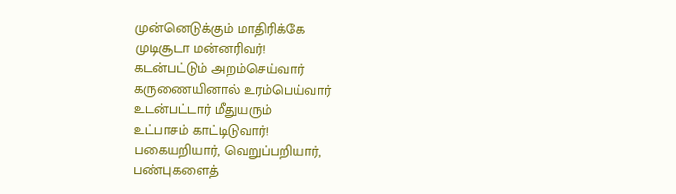முன்னெடுக்கும் மாதிரிக்கே
முடிசூடா மன்னரிவர்!
கடன்பட்டும் அறம்செய்வார்
கருணையினால் உரம்பெய்வார்
உடன்பட்டார் மீதுயரும்
உட்பாசம் காட்டிடுவார்!
பகையறியார், வெறுப்பறியார்,
பண்புகளைத்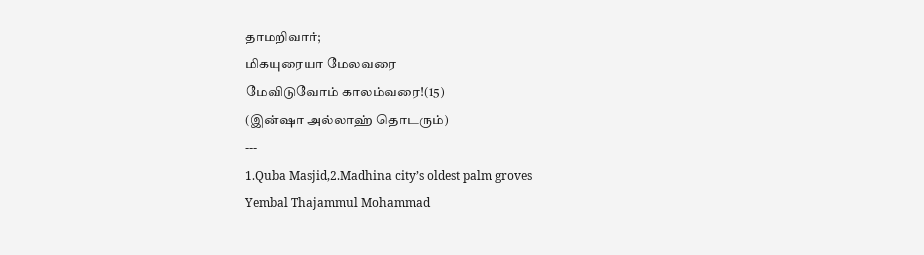தாமறிவார்;
மிகயுரையா மேலவரை
மேவிடுவோம் காலம்வரை!(15)
(இன்ஷா அல்லாஹ் தொடரும்)
---
1.Quba Masjid,2.Madhina city’s oldest palm groves
Yembal Thajammul Mohammad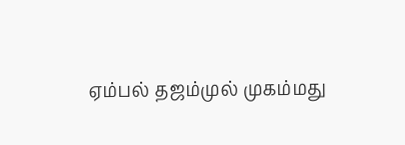ஏம்பல் தஜம்முல் முகம்மது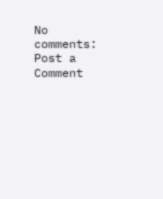No comments:
Post a Comment